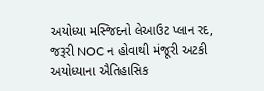અયોધ્યા મસ્જિદનો લેઆઉટ પ્લાન રદ, જરૂરી NOC ન હોવાથી મંજૂરી અટકી
અયોધ્યાના ઐતિહાસિક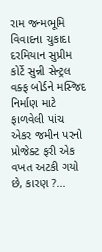રામ જન્મભૂમિ વિવાદના ચુકાદા દરમિયાન સુપ્રીમ કોર્ટે સુન્ની સેન્ટ્રલ વક્ફ બોર્ડને મસ્જિદ નિર્માણ માટે ફાળવેલી પાંચ એકર જમીન પરનો પ્રોજેક્ટ ફરી એક વખત અટકી ગયો છે, કારણ ?...